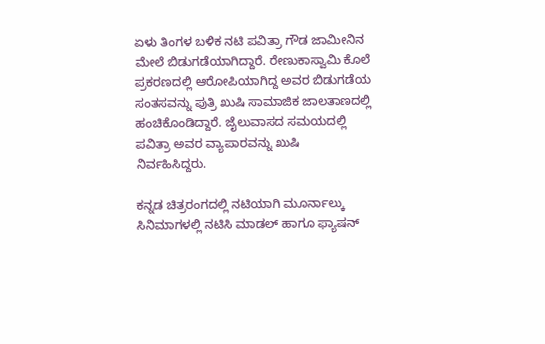ಏಳು ತಿಂಗಳ ಬಳಿಕ ನಟಿ ಪವಿತ್ರಾ ಗೌಡ ಜಾಮೀನಿನ ಮೇಲೆ ಬಿಡುಗಡೆಯಾಗಿದ್ದಾರೆ. ರೇಣುಕಾಸ್ವಾಮಿ ಕೊಲೆ ಪ್ರಕರಣದಲ್ಲಿ ಆರೋಪಿಯಾಗಿದ್ದ ಅವರ ಬಿಡುಗಡೆಯ ಸಂತಸವನ್ನು ಪುತ್ರಿ ಖುಷಿ ಸಾಮಾಜಿಕ ಜಾಲತಾಣದಲ್ಲಿ ಹಂಚಿಕೊಂಡಿದ್ದಾರೆ. ಜೈಲುವಾಸದ ಸಮಯದಲ್ಲಿ ಪವಿತ್ರಾ ಅವರ ವ್ಯಾಪಾರವನ್ನು ಖುಷಿ ನಿರ್ವಹಿಸಿದ್ದರು.

ಕನ್ನಡ ಚಿತ್ರರಂಗದಲ್ಲಿ ನಟಿಯಾಗಿ ಮೂರ್ನಾಲ್ಕು ಸಿನಿಮಾಗಳಲ್ಲಿ ನಟಿಸಿ ಮಾಡಲ್ ಹಾಗೂ ಫ್ಯಾಷನ್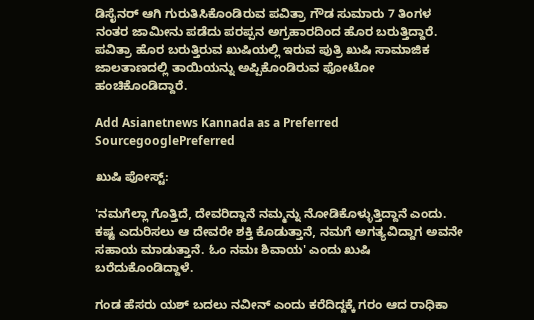ಡಿಸೈನರ್ ಆಗಿ ಗುರುತಿಸಿಕೊಂಡಿರುವ ಪವಿತ್ರಾ ಗೌಡ ಸುಮಾರು 7 ತಿಂಗಳ ನಂತರ ಜಾಮೀನು ಪಡೆದು ಪರಪ್ಪನ ಅಗ್ರಹಾರದಿಂದ ಹೊರ ಬರುತ್ತಿದ್ದಾರೆ. ಪವಿತ್ರಾ ಹೊರ ಬರುತ್ತಿರುವ ಖುಷಿಯಲ್ಲಿ ಇರುವ ಪುತ್ರಿ ಖುಷಿ ಸಾಮಾಜಿಕ ಜಾಲತಾಣದಲ್ಲಿ ತಾಯಿಯನ್ನು ಅಪ್ಪಿಕೊಂಡಿರುವ ಫೋಟೋ ಹಂಚಿಕೊಂಡಿದ್ದಾರೆ.

Add Asianetnews Kannada as a Preferred SourcegooglePreferred

ಖುಷಿ ಪೋಸ್ಟ್‌:

'ನಮಗೆಲ್ಲಾ ಗೊತ್ತಿದೆ, ದೇವರಿದ್ದಾನೆ ನಮ್ಮನ್ನು ನೋಡಿಕೊಳ್ಳುತ್ತಿದ್ದಾನೆ ಎಂದು. ಕಷ್ಟ ಎದುರಿಸಲು ಆ ದೇವರೇ ಶಕ್ತಿ ಕೊಡುತ್ತಾನೆ, ನಮಗೆ ಅಗತ್ಯವಿದ್ದಾಗ ಅವನೇ ಸಹಾಯ ಮಾಡುತ್ತಾನೆ. ಓಂ ನಮಃ ಶಿವಾಯ' ಎಂದು ಖುಷಿ ಬರೆದುಕೊಂಡಿದ್ದಾಳೆ.

ಗಂಡ ಹೆಸರು ಯಶ್ ಬದಲು ನವೀನ್‌ ಎಂದು ಕರೆದಿದ್ದಕ್ಕೆ ಗರಂ ಆದ ರಾಧಿಕಾ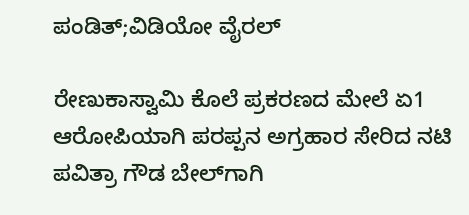ಪಂಡಿತ್;ವಿಡಿಯೋ ವೈರಲ್

ರೇಣುಕಾಸ್ವಾಮಿ ಕೊಲೆ ಪ್ರಕರಣದ ಮೇಲೆ ಏ1 ಆರೋಪಿಯಾಗಿ ಪರಪ್ಪನ ಅಗ್ರಹಾರ ಸೇರಿದ ನಟಿ ಪವಿತ್ರಾ ಗೌಡ ಬೇಲ್‌ಗಾಗಿ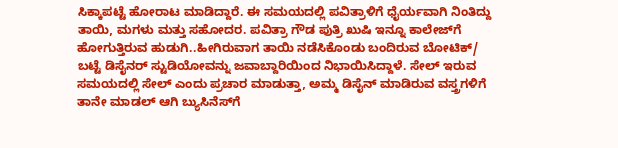ಸಿಕ್ಕಾಪಟ್ಟೆ ಹೋರಾಟ ಮಾಡಿದ್ದಾರೆ. ಈ ಸಮಯದಲ್ಲಿ ಪವಿತ್ರಾಳಿಗೆ ಧೈರ್ಯವಾಗಿ ನಿಂತಿದ್ದು ತಾಯಿ, ಮಗಳು ಮತ್ತು ಸಹೋದರ. ಪವಿತ್ರಾ ಗೌಡ ಪುತ್ರಿ ಖುಷಿ ಇನ್ನೂ ಕಾಲೇಜ್‌ಗೆ ಹೋಗುತ್ತಿರುವ ಹುಡುಗಿ..ಹೀಗಿರುವಾಗ ತಾಯಿ ನಡೆಸಿಕೊಂಡು ಬಂದಿರುವ ಬೋಟಿಕ್/ ಬಟ್ಟೆ ಡಿಸೈನರ್ ಸ್ಟುಡಿಯೋವನ್ನು ಜವಾಬ್ದಾರಿಯಿಂದ ನಿಭಾಯಿಸಿದ್ದಾಳೆ. ಸೇಲ್ ಇರುವ ಸಮಯದಲ್ಲಿ ಸೇಲ್‌ ಎಂದು ಪ್ರಚಾರ ಮಾಡುತ್ತಾ, ಅಮ್ಮ ಡಿಸೈನ್ ಮಾಡಿರುವ ವಸ್ತ್ರಗಳಿಗೆ ತಾನೇ ಮಾಡಲ್ ಆಗಿ ಬ್ಯುಸಿನೆಸ್‌ಗೆ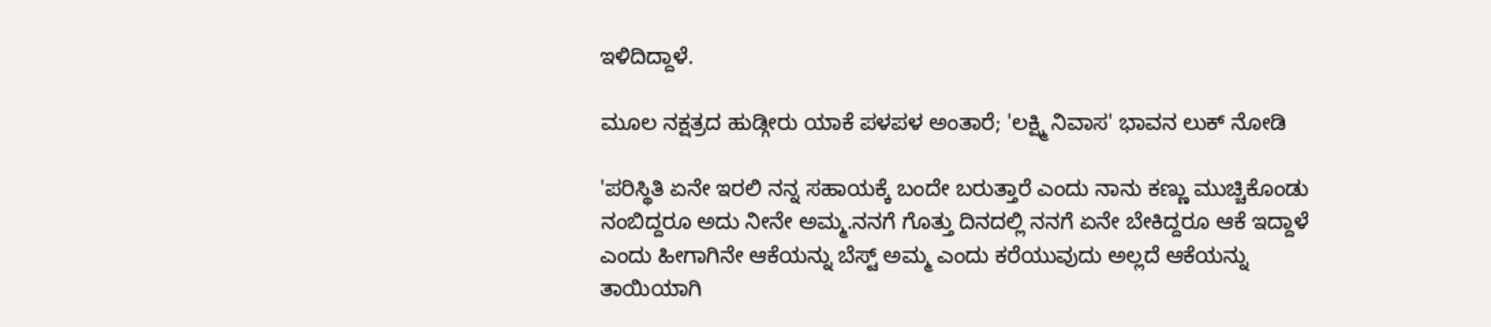ಇಳಿದಿದ್ದಾಳೆ.

ಮೂಲ ನಕ್ಷತ್ರದ ಹುಡ್ಗೀರು ಯಾಕೆ ಪಳಪಳ ಅಂತಾರೆ; 'ಲಕ್ಷ್ಮಿ ನಿವಾಸ' ಭಾವನ ಲುಕ್ ನೋಡಿ

'ಪರಿಸ್ಥಿತಿ ಏನೇ ಇರಲಿ ನನ್ನ ಸಹಾಯಕ್ಕೆ ಬಂದೇ ಬರುತ್ತಾರೆ ಎಂದು ನಾನು ಕಣ್ಣು ಮುಚ್ಚಿಕೊಂಡು ನಂಬಿದ್ದರೂ ಅದು ನೀನೇ ಅಮ್ಮ.ನನಗೆ ಗೊತ್ತು ದಿನದಲ್ಲಿ ನನಗೆ ಏನೇ ಬೇಕಿದ್ದರೂ ಆಕೆ ಇದ್ದಾಳೆ ಎಂದು ಹೀಗಾಗಿನೇ ಆಕೆಯನ್ನು ಬೆಸ್ಟ್‌ ಅಮ್ಮ ಎಂದು ಕರೆಯುವುದು ಅಲ್ಲದೆ ಆಕೆಯನ್ನು ತಾಯಿಯಾಗಿ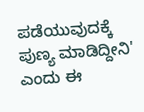ಪಡೆಯುವುದಕ್ಕೆ ಪುಣ್ಯ ಮಾಡಿದ್ದೀನಿ' ಎಂದು ಈ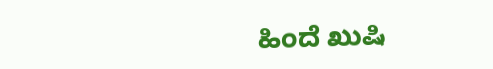ಹಿಂದೆ ಖುಷಿ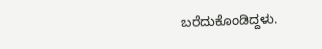ಬರೆದುಕೊಂಡಿದ್ದಳು.